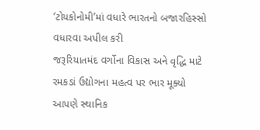‘ટોયકોનોમી’માં વધારે ભારતનો બજારહિસ્સો વધારવા અપીલ કરી
જરૂરિયાતમંદ વર્ગોના વિકાસ અને વૃદ્ધિ માટે રમકડાં ઉદ્યોગના મહત્વ પર ભાર મૂક્યો
આપણે સ્થાનિક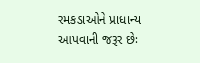રમકડાઓને પ્રાધાન્ય આપવાની જરૂર છેઃ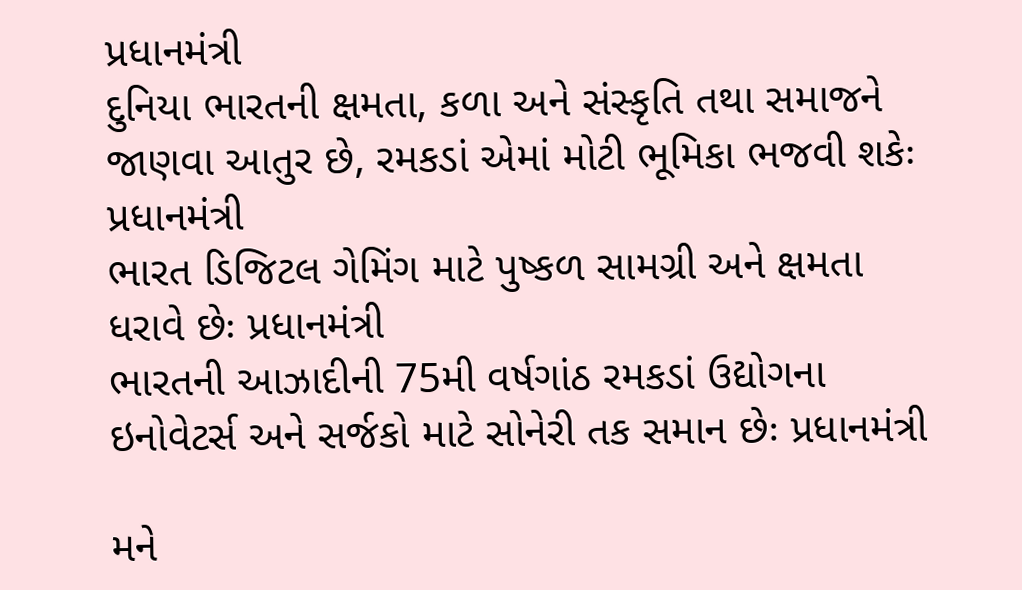પ્રધાનમંત્રી
દુનિયા ભારતની ક્ષમતા, કળા અને સંસ્કૃતિ તથા સમાજને જાણવા આતુર છે, રમકડાં એમાં મોટી ભૂમિકા ભજવી શકેઃ પ્રધાનમંત્રી
ભારત ડિજિટલ ગેમિંગ માટે પુષ્કળ સામગ્રી અને ક્ષમતા ધરાવે છેઃ પ્રધાનમંત્રી
ભારતની આઝાદીની 75મી વર્ષગાંઠ રમકડાં ઉદ્યોગના ઇનોવેટર્સ અને સર્જકો માટે સોનેરી તક સમાન છેઃ પ્રધાનમંત્રી

મને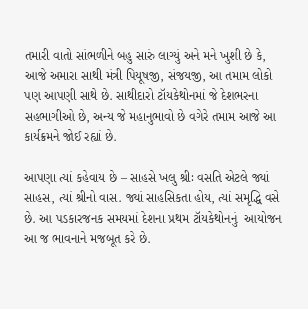તમારી વાતો સાંભળીને બહુ સારું લાગ્યું અને મને ખુશી છે કે, આજે અમારા સાથી મંત્રી પિયૂષજી, સંજયજી, આ તમામ લોકો પણ આપણી સાથે છે. સાથીદારો ટૉયકેથોનમાં જે દેશભરના સહભાગીઓ છે, અન્ય જે મહાનુભાવો છે વગેરે તમામ આજે આ કાર્યક્રમને જોઈ રહ્યાં છે.

આપણા ત્યાં કહેવાય છે – સાહસે ખલુ શ્રીઃ વસતિ એટલે જ્યાં સાહસ, ત્યાં શ્રીનો વાસ. જ્યાં સાહસિકતા હોય, ત્યાં સમૃદ્ધિ વસે છે. આ પડકારજનક સમયમાં દેશના પ્રથમ ટૉયકેથોનનું  આયોજન આ જ ભાવનાને મજબૂત કરે છે.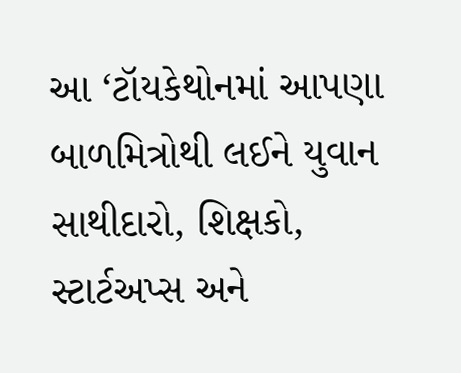આ ‘ટૉયકેથોનમાં આપણા બાળમિત્રોથી લઈને યુવાન સાથીદારો, શિક્ષકો, સ્ટાર્ટઅપ્સ અને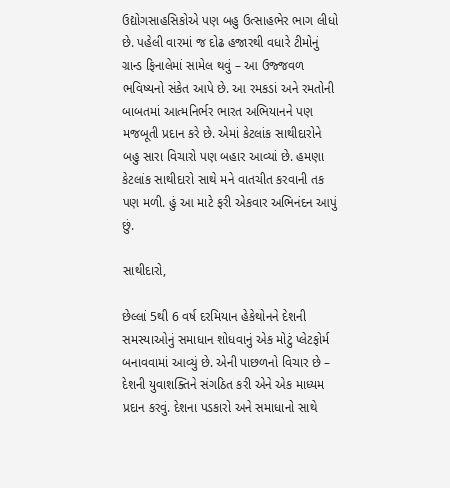ઉદ્યોગસાહસિકોએ પણ બહુ ઉત્સાહભેર ભાગ લીધો છે. પહેલી વારમાં જ દોઢ હજારથી વધારે ટીમોનું ગ્રાન્ડ ફિનાલેમાં સામેલ થવું – આ ઉજ્જવળ ભવિષ્યનો સંકેત આપે છે. આ રમકડાં અને રમતોની બાબતમાં આત્મનિર્ભર ભારત અભિયાનને પણ મજબૂતી પ્રદાન કરે છે. એમાં કેટલાંક સાથીદારોને બહુ સારા વિચારો પણ બહાર આવ્યાં છે. હમણા કેટલાંક સાથીદારો સાથે મને વાતચીત કરવાની તક પણ મળી. હું આ માટે ફરી એકવાર અભિનંદન આપું છું.

સાથીદારો,

છેલ્લાં 5થી 6 વર્ષ દરમિયાન હેકેથોનને દેશની સમસ્યાઓનું સમાધાન શોધવાનું એક મોટું પ્લેટફોર્મ બનાવવામાં આવ્યું છે. એની પાછળનો વિચાર છે – દેશની યુવાશક્તિને સંગઠિત કરી એને એક માધ્યમ પ્રદાન કરવું. દેશના પડકારો અને સમાધાનો સાથે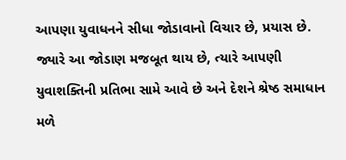આપણા યુવાધનને સીધા જોડાવાનો વિચાર છે, પ્રયાસ છે. જ્યારે આ જોડાણ મજબૂત થાય છે, ત્યારે આપણી યુવાશક્તિની પ્રતિભા સામે આવે છે અને દેશને શ્રેષ્ઠ સમાધાન મળે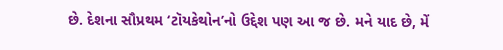છે. દેશના સૌપ્રથમ ‘ટૉયકેથોન’નો ઉદ્દેશ પણ આ જ છે. મને યાદ છે, મેં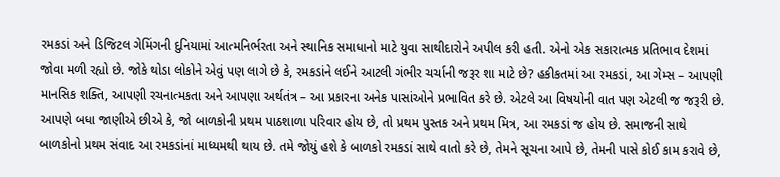રમકડાં અને ડિજિટલ ગેમિંગની દુનિયામાં આત્મનિર્ભરતા અને સ્થાનિક સમાધાનો માટે યુવા સાથીદારોને અપીલ કરી હતી. એનો એક સકારાત્મક પ્રતિભાવ દેશમાં જોવા મળી રહ્યો છે. જોકે થોડા લોકોને એવું પણ લાગે છે કે, રમકડાંને લઈને આટલી ગંભીર ચર્ચાની જરૂર શા માટે છે? હકીકતમાં આ રમકડાં, આ ગેમ્સ – આપણી માનસિક શક્તિ, આપણી રચનાત્મકતા અને આપણા અર્થતંત્ર – આ પ્રકારના અનેક પાસાંઓને પ્રભાવિત કરે છે. એટલે આ વિષયોની વાત પણ એટલી જ જરૂરી છે. આપણે બધા જાણીએ છીએ કે, જો બાળકોની પ્રથમ પાઠશાળા પરિવાર હોય છે, તો પ્રથમ પુસ્તક અને પ્રથમ મિત્ર, આ રમકડાં જ હોય છે. સમાજની સાથે બાળકોનો પ્રથમ સંવાદ આ રમકડાંનાં માધ્યમથી થાય છે. તમે જોયું હશે કે બાળકો રમકડાં સાથે વાતો કરે છે, તેમને સૂચના આપે છે, તેમની પાસે કોઈ કામ કરાવે છે,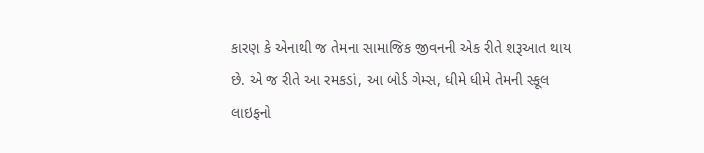કારણ કે એનાથી જ તેમના સામાજિક જીવનની એક રીતે શરૂઆત થાય છે. એ જ રીતે આ રમકડાં, આ બોર્ડ ગેમ્સ, ધીમે ધીમે તેમની સ્કૂલ લાઇફનો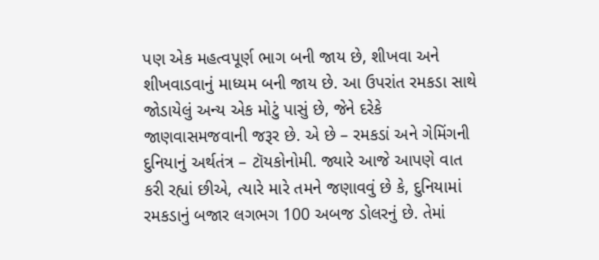પણ એક મહત્વપૂર્ણ ભાગ બની જાય છે, શીખવા અને શીખવાડવાનું માધ્યમ બની જાય છે. આ ઉપરાંત રમકડા સાથે જોડાયેલું અન્ય એક મોટું પાસું છે, જેને દરેકે જાણવાસમજવાની જરૂર છે. એ છે – રમકડાં અને ગેમિંગની દુનિયાનું અર્થતંત્ર – ટૉયકોનોમી. જ્યારે આજે આપણે વાત કરી રહ્યાં છીએ, ત્યારે મારે તમને જણાવવું છે કે, દુનિયામાં રમકડાનું બજાર લગભગ 100 અબજ ડોલરનું છે. તેમાં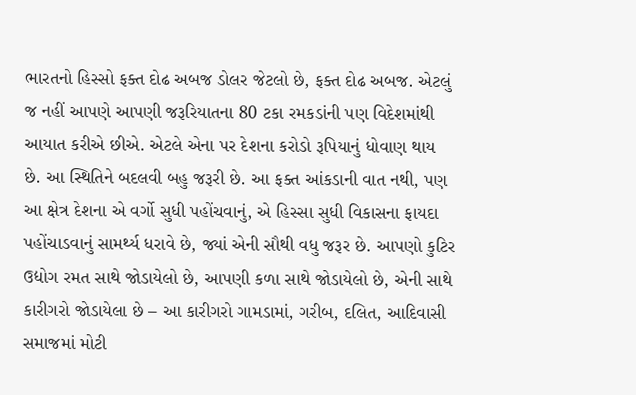ભારતનો હિસ્સો ફક્ત દોઢ અબજ ડોલર જેટલો છે, ફક્ત દોઢ અબજ. એટલું જ નહીં આપણે આપણી જરૂરિયાતના 80 ટકા રમકડાંની પણ વિદેશમાંથી આયાત કરીએ છીએ. એટલે એના પર દેશના કરોડો રૂપિયાનું ધોવાણ થાય છે. આ સ્થિતિને બદલવી બહુ જરૂરી છે. આ ફક્ત આંકડાની વાત નથી, પણ આ ક્ષેત્ર દેશના એ વર્ગો સુધી પહોંચવાનું, એ હિસ્સા સુધી વિકાસના ફાયદા પહોંચાડવાનું સામર્થ્ય ધરાવે છે, જ્યાં એની સૌથી વધુ જરૂર છે. આપણો કુટિર ઉદ્યોગ રમત સાથે જોડાયેલો છે, આપણી કળા સાથે જોડાયેલો છે, એની સાથે કારીગરો જોડાયેલા છે – આ કારીગરો ગામડામાં, ગરીબ, દલિત, આદિવાસી સમાજમાં મોટી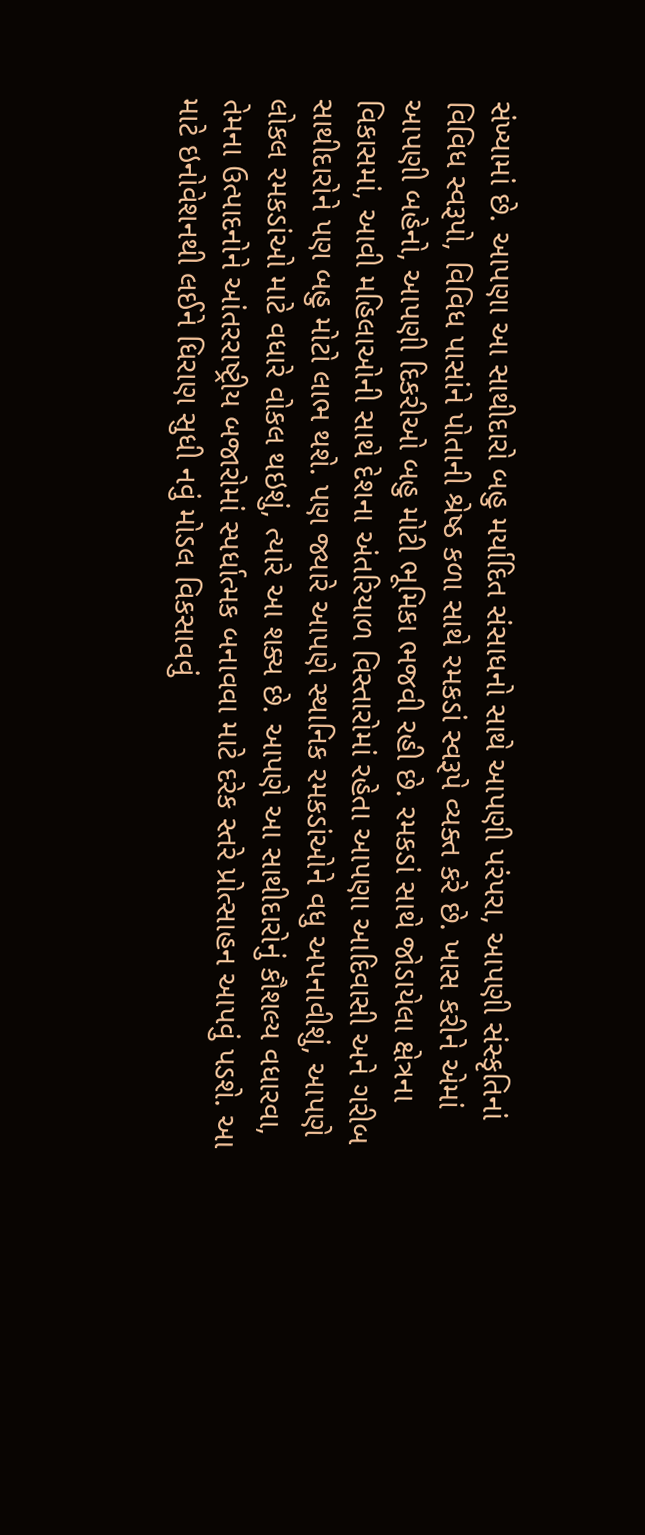સંખ્યામાં છે. આપણા આ સાથીદારો બહુ મર્યાદિત સંસાધનો સાથે આપણી પરંપરા, આપણી સંસ્કૃતિનાં વિવિધ સ્વરૂપો, વિવિધ પાસાંને પોતાની શ્રેષ્ઠ કળા સાથે રમકડાં સ્વરૂપે વ્યક્ત કરે છે. ખાસ કરીને એમાં આપણી બહેનો, આપણી દિકરીઓ બહુ મોટી ભૂમિકા ભજવી રહી છે. રમકડાં સાથે જોડાયેલા ક્ષેત્રના વિકાસમાં, આવી મહિલાઓની સાથે દેશના અંતરિયાળ વિસ્તારોમાં રહેતા આપણા આદિવાસી અને ગરીબ સાથીદારોને પણ બહુ મોટો લાભ થશે. પણ જ્યારે આપણે સ્થાનિક રમકડાંઓને વધુ અપનાવીશું, આપણે લોકલ રમકડાંઓ માટે વધારે વોકલ થઇશું, ત્યારે આ શક્ય છે. આપણે આ સાથીદારોનું કૌશલ્ય વધારવા, તેમના ઉત્પાદનોને આંતરરાષ્ટ્રીય બજારોમાં સ્પર્ધાત્મક બનાવવા માટે દરેક સ્તરે પ્રોત્સાહન આપવું પડશે. આ માટે ઇનોવેશનથી લઈને ધિરાણ સુધી નવું મોડલ વિકસાવવું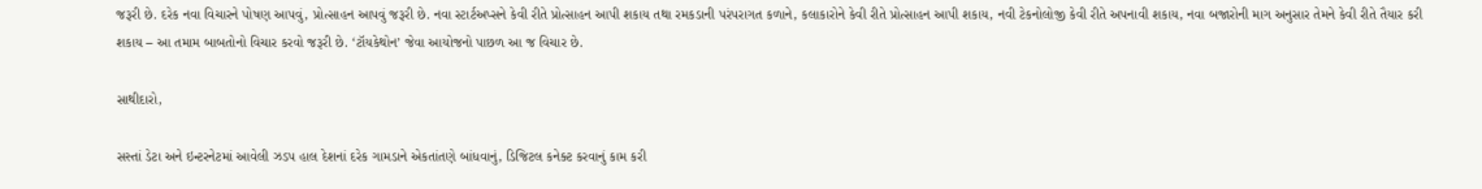જરૂરી છે. દરેક નવા વિચારને પોષણ આપવું, પ્રોત્સાહન આપવું જરૂરી છે. નવા સ્ટાર્ટઅપ્સને કેવી રીતે પ્રોત્સાહન આપી શકાય તથા રમકડાની પરંપરાગત કળાને, કલાકારોને કેવી રીતે પ્રોત્સાહન આપી શકાય, નવી ટેકનોલોજી કેવી રીતે અપનાવી શકાય, નવા બજારોની માગ અનુસાર તેમને કેવી રીતે તૈયાર કરી શકાય – આ તમામ બાબતોનો વિચાર કરવો જરૂરી છે. ‘ટૉયકેથોન’ જેવા આયોજનો પાછળ આ જ વિચાર છે.

સાથીદારો,

સસ્તાં ડેટા અને ઇન્ટરનેટમાં આવેલી ઝડપ હાલ દેશનાં દરેક ગામડાને એકતાંતણે બાંધવાનું, ડિજિટલ કનેક્ટ કરવાનું કામ કરી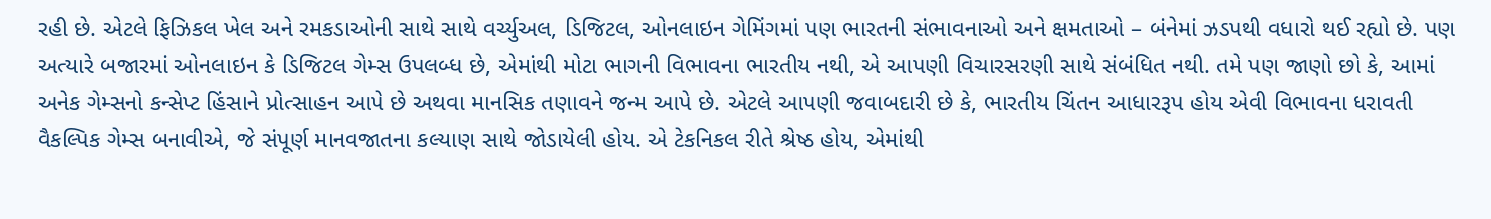રહી છે. એટલે ફિઝિકલ ખેલ અને રમકડાઓની સાથે સાથે વર્ચ્યુઅલ, ડિજિટલ, ઓનલાઇન ગેમિંગમાં પણ ભારતની સંભાવનાઓ અને ક્ષમતાઓ – બંનેમાં ઝડપથી વધારો થઈ રહ્યો છે. પણ અત્યારે બજારમાં ઓનલાઇન કે ડિજિટલ ગેમ્સ ઉપલબ્ધ છે, એમાંથી મોટા ભાગની વિભાવના ભારતીય નથી, એ આપણી વિચારસરણી સાથે સંબંધિત નથી. તમે પણ જાણો છો કે, આમાં અનેક ગેમ્સનો કન્સેપ્ટ હિંસાને પ્રોત્સાહન આપે છે અથવા માનસિક તણાવને જન્મ આપે છે. એટલે આપણી જવાબદારી છે કે, ભારતીય ચિંતન આધારરૂપ હોય એવી વિભાવના ધરાવતી વૈકલ્પિક ગેમ્સ બનાવીએ, જે સંપૂર્ણ માનવજાતના કલ્યાણ સાથે જોડાયેલી હોય. એ ટેકનિકલ રીતે શ્રેષ્ઠ હોય, એમાંથી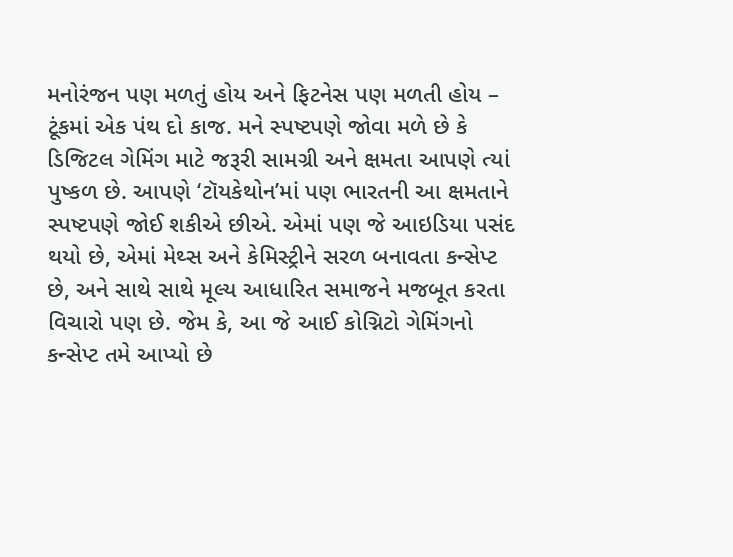મનોરંજન પણ મળતું હોય અને ફિટનેસ પણ મળતી હોય – ટૂંકમાં એક પંથ દો કાજ. મને સ્પષ્ટપણે જોવા મળે છે કે ડિજિટલ ગેમિંગ માટે જરૂરી સામગ્રી અને ક્ષમતા આપણે ત્યાં પુષ્કળ છે. આપણે ‘ટૉયકેથોન’માં પણ ભારતની આ ક્ષમતાને સ્પષ્ટપણે જોઈ શકીએ છીએ. એમાં પણ જે આઇડિયા પસંદ થયો છે, એમાં મેથ્સ અને કેમિસ્ટ્રીને સરળ બનાવતા કન્સેપ્ટ છે, અને સાથે સાથે મૂલ્ય આધારિત સમાજને મજબૂત કરતા વિચારો પણ છે. જેમ કે, આ જે આઈ કોગ્નિટો ગેમિંગનો કન્સેપ્ટ તમે આપ્યો છે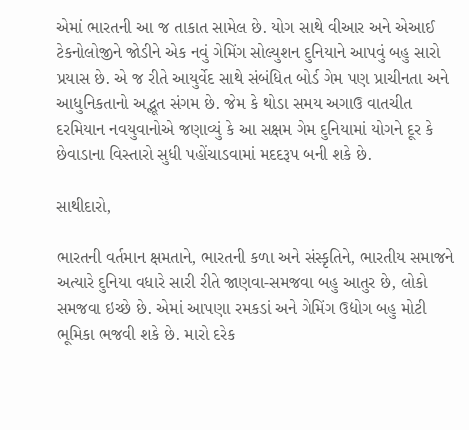એમાં ભારતની આ જ તાકાત સામેલ છે. યોગ સાથે વીઆર અને એઆઈ ટેકનોલોજીને જોડીને એક નવું ગેમિંગ સોલ્યુશન દુનિયાને આપવું બહુ સારો પ્રયાસ છે. એ જ રીતે આયુર્વેદ સાથે સંબંધિત બોર્ડ ગેમ પણ પ્રાચીનતા અને આધુનિકતાનો અદ્ભૂત સંગમ છે. જેમ કે થોડા સમય અગાઉ વાતચીત દરમિયાન નવયુવાનોએ જણાવ્યું કે આ સક્ષમ ગેમ દુનિયામાં યોગને દૂર કે છેવાડાના વિસ્તારો સુધી પહોંચાડવામાં મદદરૂપ બની શકે છે.

સાથીદારો,

ભારતની વર્તમાન ક્ષમતાને, ભારતની કળા અને સંસ્કૃતિને, ભારતીય સમાજને અત્યારે દુનિયા વધારે સારી રીતે જાણવા-સમજવા બહુ આતુર છે, લોકો સમજવા ઇચ્છે છે. એમાં આપણા રમકડાં અને ગેમિંગ ઉદ્યોગ બહુ મોટી ભૂમિકા ભજવી શકે છે. મારો દરેક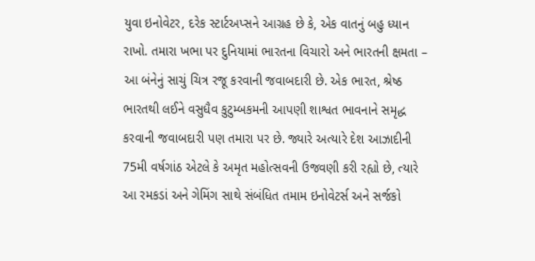યુવા ઇનોવેટર, દરેક સ્ટાર્ટઅપ્સને આગ્રહ છે કે, એક વાતનું બહુ ધ્યાન રાખો. તમારા ખભા પર દુનિયામાં ભારતના વિચારો અને ભારતની ક્ષમતા – આ બંનેનું સાચું ચિત્ર રજૂ કરવાની જવાબદારી છે. એક ભારત, શ્રેષ્ઠ ભારતથી લઈને વસુધૈવ કુટુમ્બકમની આપણી શાશ્વત ભાવનાને સમૃદ્ધ કરવાની જવાબદારી પણ તમારા પર છે. જ્યારે અત્યારે દેશ આઝાદીની 75મી વર્ષગાંઠ એટલે કે અમૃત મહોત્સવની ઉજવણી કરી રહ્યો છે, ત્યારે આ રમકડાં અને ગેમિંગ સાથે સંબંધિત તમામ ઇનોવેટર્સ અને સર્જકો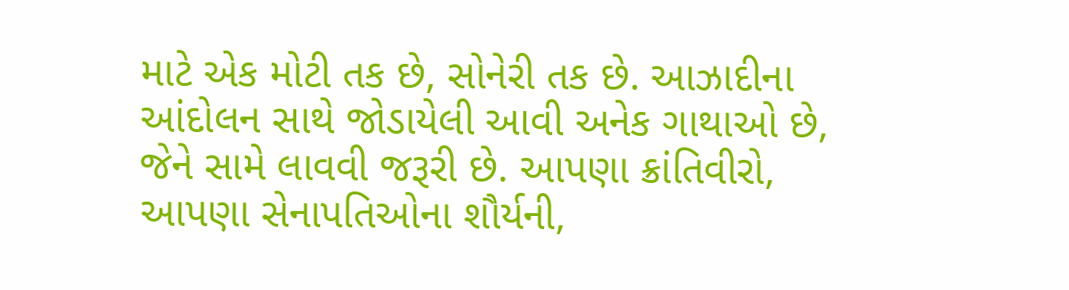માટે એક મોટી તક છે, સોનેરી તક છે. આઝાદીના આંદોલન સાથે જોડાયેલી આવી અનેક ગાથાઓ છે, જેને સામે લાવવી જરૂરી છે. આપણા ક્રાંતિવીરો, આપણા સેનાપતિઓના શૌર્યની,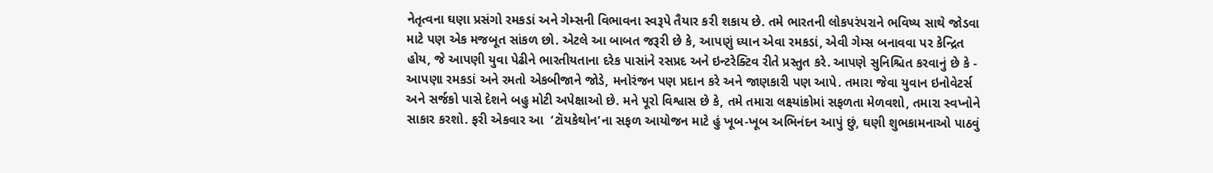નેતૃત્વના ઘણા પ્રસંગો રમકડાં અને ગેમ્સની વિભાવના સ્વરૂપે તૈયાર કરી શકાય છે. તમે ભારતની લોકપરંપરાને ભવિષ્ય સાથે જોડવા માટે પણ એક મજબૂત સાંકળ છો. એટલે આ બાબત જરૂરી છે કે, આપણું ધ્યાન એવા રમકડાં, એવી ગેમ્સ બનાવવા પર કેન્દ્રિત હોય, જે આપણી યુવા પેઢીને ભારતીયતાના દરેક પાસાંને રસપ્રદ અને ઇન્ટરેક્ટિવ રીતે પ્રસ્તુત કરે. આપણે સુનિશ્ચિત કરવાનું છે કે - આપણા રમકડાં અને રમતો એકબીજાને જોડે, મનોરંજન પણ પ્રદાન કરે અને જાણકારી પણ આપે. તમારા જેવા યુવાન ઇનોવેટર્સ અને સર્જકો પાસે દેશને બહુ મોટી અપેક્ષાઓ છે. મને પૂરો વિશ્વાસ છે કે, તમે તમારા લક્ષ્યાંકોમાં સફળતા મેળવશો, તમારા સ્વપ્નોને સાકાર કરશો. ફરી એકવાર આ  ‘ટૉયકેથોન’ના સફળ આયોજન માટે હું ખૂબ-ખૂબ અભિનંદન આપું છું, ઘણી શુભકામનાઓ પાઠવું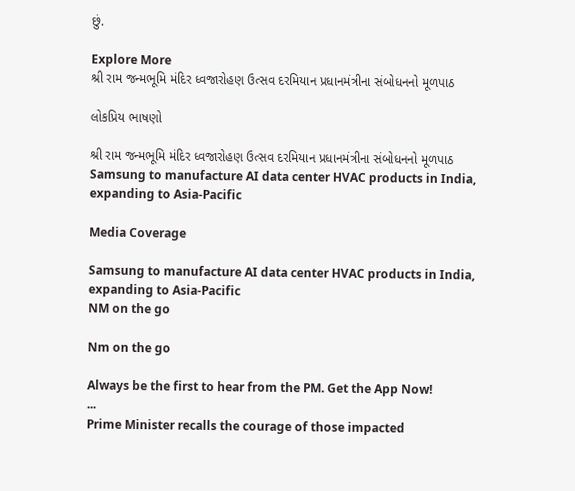છું.

Explore More
શ્રી રામ જન્મભૂમિ મંદિર ધ્વજારોહણ ઉત્સવ દરમિયાન પ્રધાનમંત્રીના સંબોધનનો મૂળપાઠ

લોકપ્રિય ભાષણો

શ્રી રામ જન્મભૂમિ મંદિર ધ્વજારોહણ ઉત્સવ દરમિયાન પ્રધાનમંત્રીના સંબોધનનો મૂળપાઠ
Samsung to manufacture AI data center HVAC products in India, expanding to Asia-Pacific

Media Coverage

Samsung to manufacture AI data center HVAC products in India, expanding to Asia-Pacific
NM on the go

Nm on the go

Always be the first to hear from the PM. Get the App Now!
...
Prime Minister recalls the courage of those impacted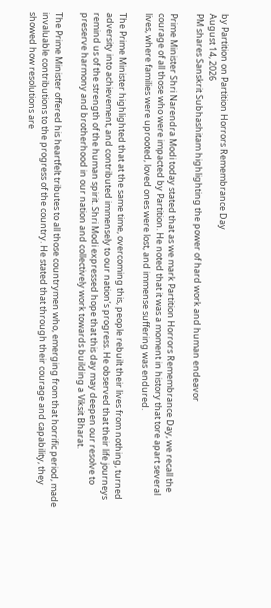by Partition on Partition Horrors Remembrance Day
August 14, 2026
PM shares Sanskrit Subhashitam highlighting the power of hard work and human endeavor

Prime Minister Shri Narendra Modi today stated that as we mark Partition Horrors Remembrance Day, we recall the courage of all those who were impacted by Partition. He noted that it was a moment in history that tore apart several lives, where families were uprooted, loved ones were lost, and immense suffering was endured.

The Prime Minister highlighted that at the same time, overcoming this, people rebuilt their lives from nothing, turned adversity into achievement, and contributed immensely to our nation’s progress. He observed that their life journeys remind us of the strength of the human spirit. Shri Modi expressed hope that this day may deepen our resolve to preserve harmony and brotherhood in our nation and collectively work towards building a Viksit Bharat.

The Prime Minister offered his heartfelt tributes to all those countrymen who, emerging from that horrific period, made invaluable contributions to the progress of the country. He stated that through their courage and capability, they showed how resolutions are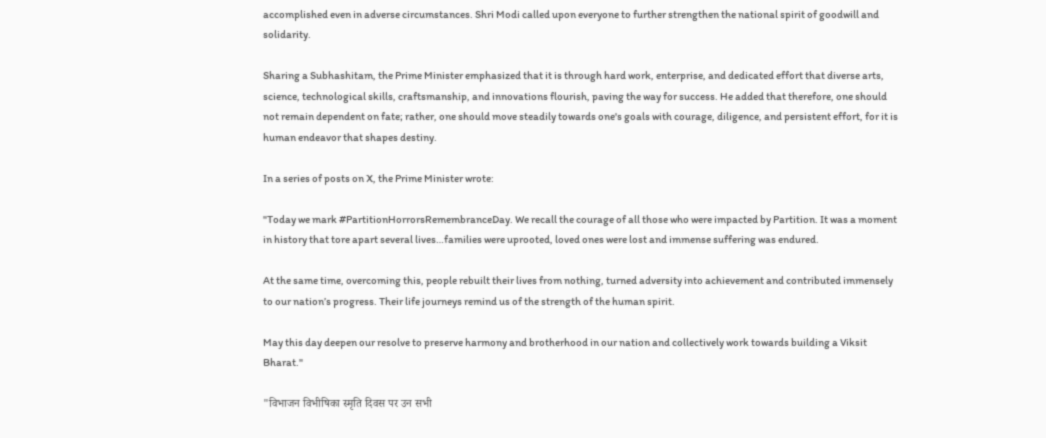accomplished even in adverse circumstances. Shri Modi called upon everyone to further strengthen the national spirit of goodwill and solidarity.

Sharing a Subhashitam, the Prime Minister emphasized that it is through hard work, enterprise, and dedicated effort that diverse arts, science, technological skills, craftsmanship, and innovations flourish, paving the way for success. He added that therefore, one should not remain dependent on fate; rather, one should move steadily towards one's goals with courage, diligence, and persistent effort, for it is human endeavor that shapes destiny.

In a series of posts on X, the Prime Minister wrote:

"Today we mark #PartitionHorrorsRemembranceDay. We recall the courage of all those who were impacted by Partition. It was a moment in history that tore apart several lives…families were uprooted, loved ones were lost and immense suffering was endured.

At the same time, overcoming this, people rebuilt their lives from nothing, turned adversity into achievement and contributed immensely to our nation’s progress. Their life journeys remind us of the strength of the human spirit.

May this day deepen our resolve to preserve harmony and brotherhood in our nation and collectively work towards building a Viksit Bharat."

"विभाजन विभीषिका स्मृति दिवस पर उन सभी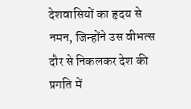देशवासियों का हृदय से नमन, जिन्होंने उस वीभत्स दौर से निकलकर देश की प्रगति में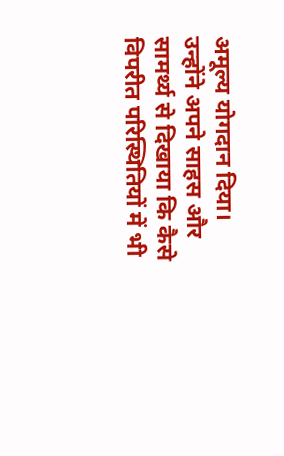अमूल्य योगदान दिया। उन्होंने अपने साहस और सामर्थ्य से दिखाया कि कैसे विपरीत परिस्थितियों में भी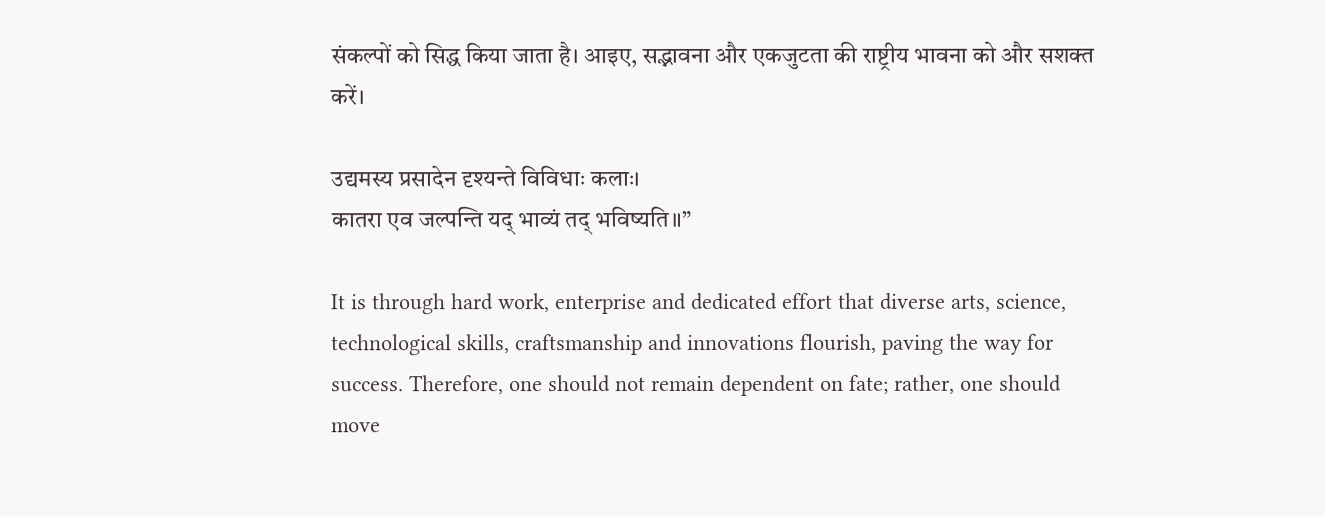संकल्पों को सिद्ध किया जाता है। आइए, सद्भावना और एकजुटता की राष्ट्रीय भावना को और सशक्त करें।

उद्यमस्य प्रसादेन दृश्यन्ते विविधाः कलाः।
कातरा एव जल्पन्ति यद् भाव्यं तद् भविष्यति॥”

It is through hard work, enterprise and dedicated effort that diverse arts, science, technological skills, craftsmanship and innovations flourish, paving the way for success. Therefore, one should not remain dependent on fate; rather, one should move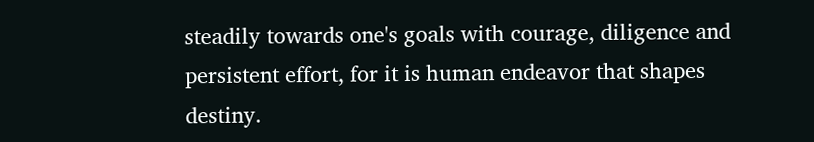steadily towards one's goals with courage, diligence and persistent effort, for it is human endeavor that shapes destiny.